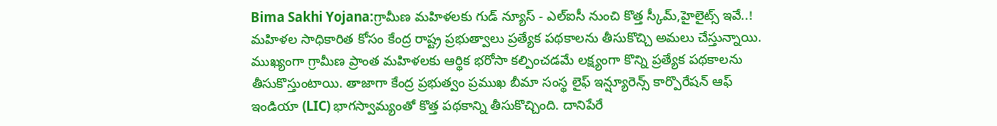Bima Sakhi Yojana:గ్రామీణ మహిళలకు గుడ్ న్యూస్ - ఎల్ఐసీ నుంచి కొత్త స్కీమ్,హైలైట్స్ ఇవే..!
మహిళల సాధికారిత కోసం కేంద్ర రాష్ట్ర ప్రభుత్వాలు ప్రత్యేక పథకాలను తీసుకొచ్చి అమలు చేస్తున్నాయి. ముఖ్యంగా గ్రామీణ ప్రాంత మహిళలకు ఆర్థిక భరోసా కల్పించడమే లక్ష్యంగా కొన్ని ప్రత్యేక పథకాలను తీసుకొస్తుంటాయి. తాజాగా కేంద్ర ప్రభుత్వం ప్రముఖ బీమా సంస్థ లైఫ్ ఇన్ష్యూరెన్స్ కార్పొరేషన్ ఆఫ్ ఇండియా (LIC) భాగస్వామ్యంతో కొత్త పథకాన్ని తీసుకొచ్చింది. దానిపేరే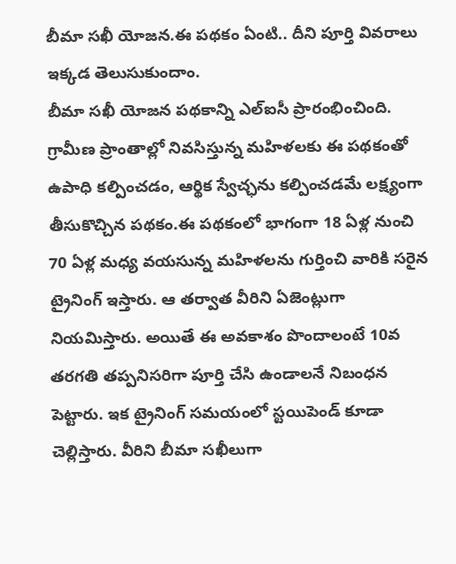బీమా సఖీ యోజన.ఈ పథకం ఏంటి.. దీని పూర్తి వివరాలు ఇక్కడ తెలుసుకుందాం.
బీమా సఖీ యోజన పథకాన్ని ఎల్ఐసీ ప్రారంభించింది. గ్రామీణ ప్రాంతాల్లో నివసిస్తున్న మహిళలకు ఈ పథకంతో ఉపాధి కల్పించడం, ఆర్థిక స్వేచ్ఛను కల్పించడమే లక్ష్యంగా తీసుకొచ్చిన పథకం.ఈ పథకంలో భాగంగా 18 ఏళ్ల నుంచి 70 ఏళ్ల మధ్య వయసున్న మహిళలను గుర్తించి వారికి సరైన ట్రైనింగ్ ఇస్తారు. ఆ తర్వాత వీరిని ఏజెంట్లుగా నియమిస్తారు. అయితే ఈ అవకాశం పొందాలంటే 10వ తరగతి తప్పనిసరిగా పూర్తి చేసి ఉండాలనే నిబంధన పెట్టారు. ఇక ట్రైనింగ్ సమయంలో స్టయిపెండ్ కూడా చెల్లిస్తారు. వీరిని బీమా సఖీలుగా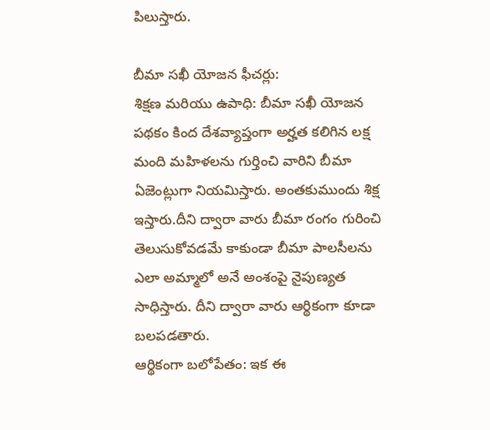పిలుస్తారు.

బీమా సఖీ యోజన ఫీచర్లు:
శిక్షణ మరియు ఉపాధి: బీమా సఖీ యోజన పథకం కింద దేశవ్యాప్తంగా అర్హత కలిగిన లక్ష మంది మహిళలను గుర్తించి వారిని బీమా ఏజెంట్లుగా నియమిస్తారు. అంతకుముందు శిక్ష ఇస్తారు.దీని ద్వారా వారు బీమా రంగం గురించి తెలుసుకోవడమే కాకుండా బీమా పాలసీలను ఎలా అమ్మాలో అనే అంశంపై నైపుణ్యత సాధిస్తారు. దీని ద్వారా వారు ఆర్థికంగా కూడా బలపడతారు.
ఆర్థికంగా బలోపేతం: ఇక ఈ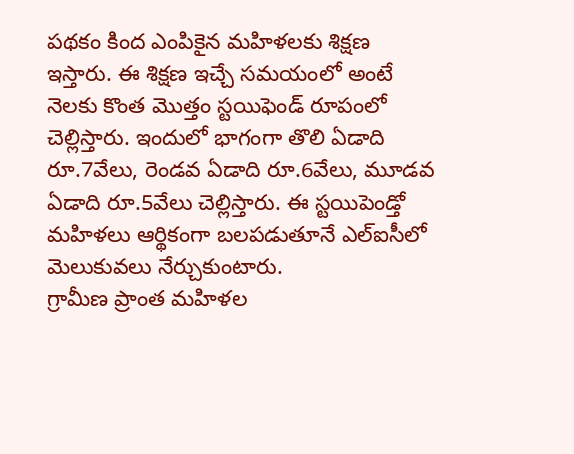పథకం కింద ఎంపికైన మహిళలకు శిక్షణ ఇస్తారు. ఈ శిక్షణ ఇచ్చే సమయంలో అంటే నెలకు కొంత మొత్తం స్టయిఫెండ్ రూపంలో చెల్లిస్తారు. ఇందులో భాగంగా తొలి ఏడాది రూ.7వేలు, రెండవ ఏడాది రూ.6వేలు, మూడవ ఏడాది రూ.5వేలు చెల్లిస్తారు. ఈ స్టయిపెండ్తో మహిళలు ఆర్థికంగా బలపడుతూనే ఎల్ఐసీలో మెలుకువలు నేర్చుకుంటారు.
గ్రామీణ ప్రాంత మహిళల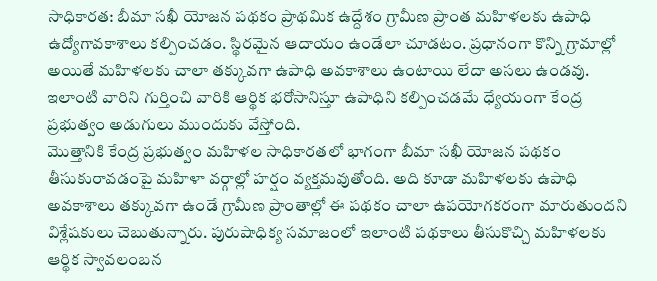సాధికారత: బీమా సఖీ యోజన పథకం ప్రాథమిక ఉద్దేశం గ్రామీణ ప్రాంత మహిళలకు ఉపాధి ఉద్యోగావకాశాలు కల్పించడం. స్థిరమైన ఆదాయం ఉండేలా చూడటం. ప్రధానంగా కొన్ని గ్రామాల్లో అయితే మహిళలకు చాలా తక్కువగా ఉపాధి అవకాశాలు ఉంటాయి లేదా అసలు ఉండవు. ఇలాంటి వారిని గుర్తించి వారికి ఆర్థిక భరోసానిస్తూ ఉపాధిని కల్పించడమే ధ్యేయంగా కేంద్ర ప్రభుత్వం అడుగులు ముందుకు వేస్తోంది.
మొత్తానికి కేంద్ర ప్రభుత్వం మహిళల సాధికారతలో భాగంగా బీమా సఖీ యోజన పథకం తీసుకురావడంపై మహిళా వర్గాల్లో హర్షం వ్యక్తమవుతోంది. అది కూడా మహిళలకు ఉపాధి అవకాశాలు తక్కువగా ఉండే గ్రామీణ ప్రాంతాల్లో ఈ పథకం చాలా ఉపయోగకరంగా మారుతుందని విశ్లేషకులు చెబుతున్నారు. పురుషాధిక్య సమాజంలో ఇలాంటి పథకాలు తీసుకొచ్చి మహిళలకు ఆర్థిక స్వావలంబన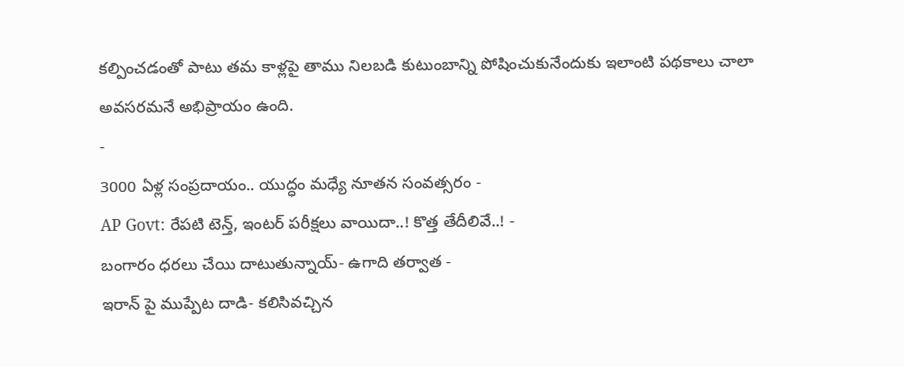కల్పించడంతో పాటు తమ కాళ్లపై తాము నిలబడి కుటుంబాన్ని పోషించుకునేందుకు ఇలాంటి పథకాలు చాలా అవసరమనే అభిప్రాయం ఉంది.
-
3000 ఏళ్ల సంప్రదాయం.. యుద్ధం మధ్యే నూతన సంవత్సరం -
AP Govt: రేపటి టెన్త్, ఇంటర్ పరీక్షలు వాయిదా..! కొత్త తేదీలివే..! -
బంగారం ధరలు చేయి దాటుతున్నాయ్- ఉగాది తర్వాత -
ఇరాన్ పై ముప్పేట దాడి- కలిసివచ్చిన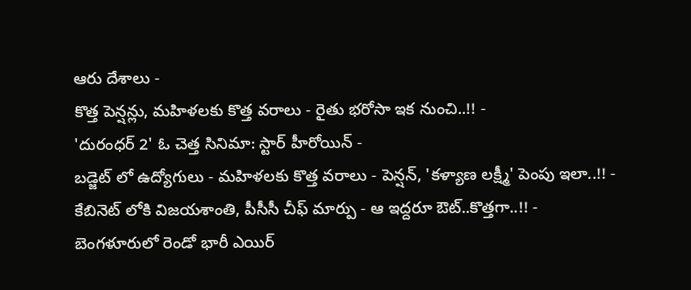ఆరు దేశాలు -
కొత్త పెన్షన్లు, మహిళలకు కొత్త వరాలు - రైతు భరోసా ఇక నుంచి..!! -
'దురంధర్ 2' ఓ చెత్త సినిమా: స్టార్ హీరోయిన్ -
బడ్జెట్ లో ఉద్యోగులు - మహిళలకు కొత్త వరాలు - పెన్షన్, 'కళ్యాణ లక్ష్మీ' పెంపు ఇలా..!! -
కేబినెట్ లోకి విజయశాంతి, పీసీసీ చీఫ్ మార్పు - ఆ ఇద్దరూ ఔట్..కొత్తగా..!! -
బెంగళూరులో రెండో భారీ ఎయిర్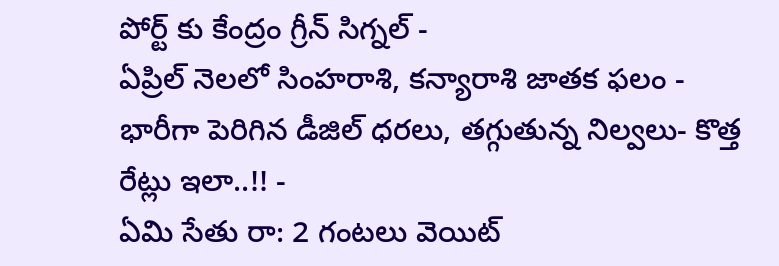పోర్ట్ కు కేంద్రం గ్రీన్ సిగ్నల్ -
ఏప్రిల్ నెలలో సింహరాశి, కన్యారాశి జాతక ఫలం -
భారీగా పెరిగిన డీజిల్ ధరలు, తగ్గుతున్న నిల్వలు- కొత్త రేట్లు ఇలా..!! -
ఏమి సేతు రా: 2 గంటలు వెయిట్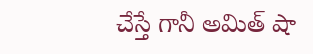చేస్తే గానీ అమిత్ షా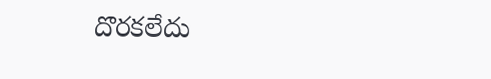దొరకలేదు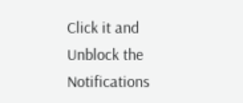Click it and Unblock the Notifications